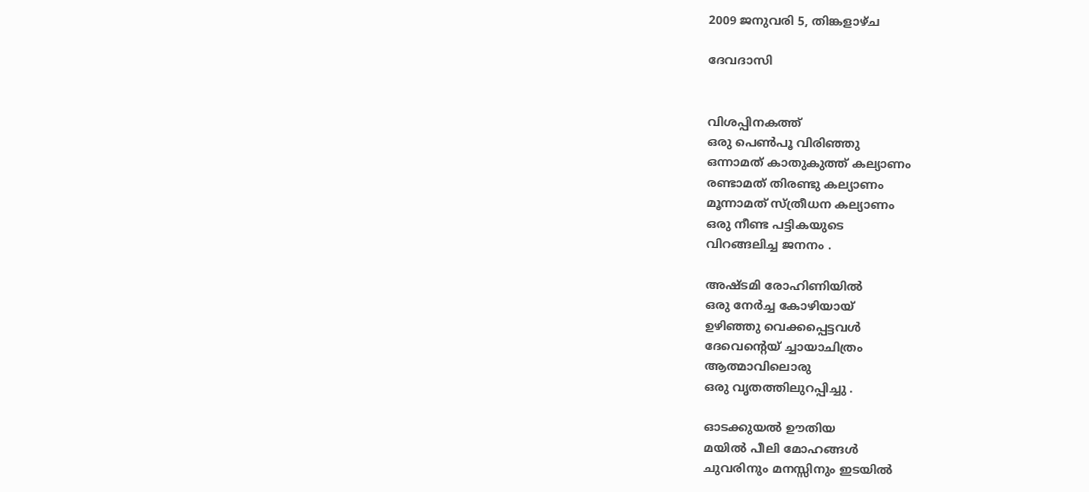2009 ജനുവരി 5, തിങ്കളാഴ്‌ച

ദേവദാസി


വിശപ്പിനകത്ത്
ഒരു പെണ്‍പൂ വിരിഞ്ഞു
ഒന്നാമത് കാതുകുത്ത് കല്യാണം
രണ്ടാമത് തിരണ്ടു കല്യാണം
മൂന്നാമത് സ്ത്രീധന കല്യാണം
ഒരു നീണ്ട പട്ടികയുടെ
വിറങ്ങലിച്ച ജനനം .

അഷ്ടമി രോഹിണിയില്‍
ഒരു നേര്‍ച്ച കോഴിയായ്
ഉഴിഞ്ഞു വെക്കപ്പെട്ടവള്‍
ദേവെന്റെയ് ച്ചായാചിത്രം
ആത്മാവിലൊരു
ഒരു വൃതത്തിലുറപ്പിച്ചു .

ഓടക്കുയല്‍ ഊതിയ
മയില്‍ പീലി മോഹങ്ങള്‍
ചുവരിനും മനസ്സിനും ഇടയില്‍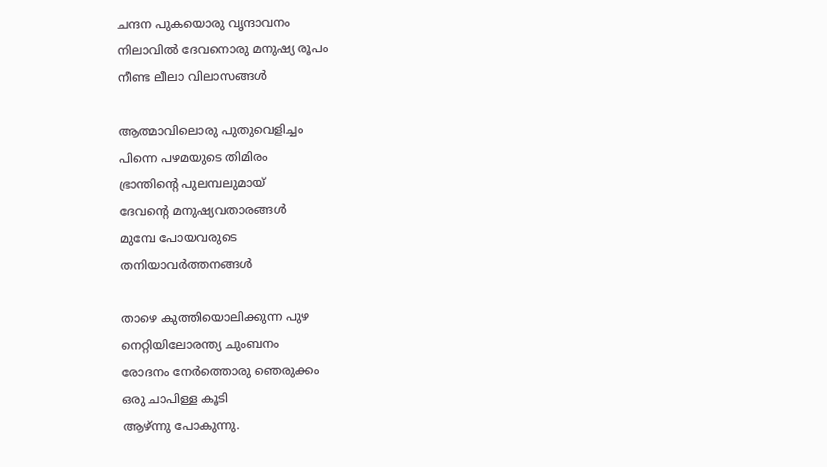ചന്ദന പുകയൊരു വൃന്ദാവനം
നിലാവില്‍ ദേവനൊരു മനുഷ്യ രൂപം
നീണ്ട ലീലാ വിലാസങ്ങള്‍

ആത്മാവിലൊരു പുതുവെളിച്ചം
പിന്നെ പഴമയുടെ തിമിരം
ഭ്രാന്തിന്‍റെ പുലമ്പലുമായ്
ദേവന്റെ മനുഷ്യവതാരങ്ങള്‍
മുമ്പേ പോയവരുടെ
തനിയാവര്‍ത്തനങ്ങള്‍

താഴെ കുത്തിയൊലിക്കുന്ന പുഴ
നെറ്റിയിലോരന്ത്യ ചുംബനം
രോദനം നേര്‍ത്തൊരു ഞെരുക്കം
ഒരു ചാപിള്ള കൂടി
ആഴ്ന്നു പോകുന്നു.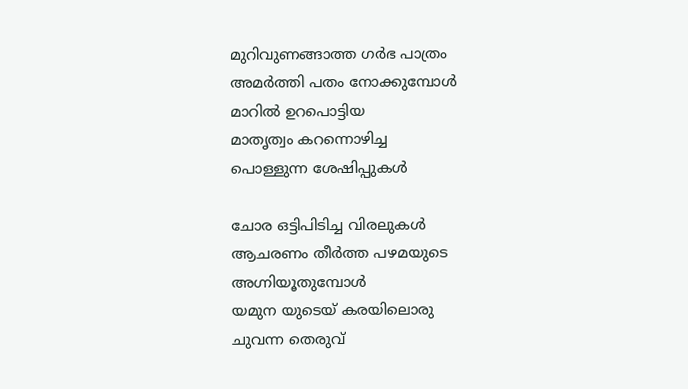മുറിവുണങ്ങാത്ത ഗര്‍ഭ പാത്രം
അമര്‍ത്തി പതം നോക്കുമ്പോള്‍
മാറില്‍ ഉറപൊട്ടിയ
മാതൃത്വം കറന്നൊഴിച്ച
പൊള്ളുന്ന ശേഷിപ്പുകള്‍

ചോര ഒട്ടിപിടിച്ച വിരലുകള്‍
ആചരണം തീര്‍ത്ത പഴമയുടെ
അഗ്നിയൂതുമ്പോള്‍
യമുന യുടെയ് കരയിലൊരു
ചുവന്ന തെരുവ്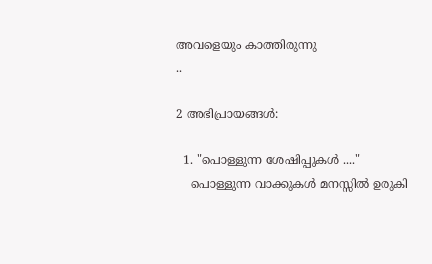അവളെയും കാത്തിരുന്നു
..

2 അഭിപ്രായങ്ങൾ:

  1. "പൊള്ളുന്ന ശേഷിപ്പുകള്‍ ...."
    പൊള്ളുന്ന വാക്കുകള്‍ മനസ്സില്‍ ഉരുകി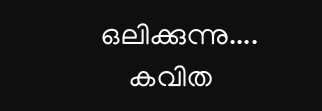ഒലിക്കുന്നു....
    കവിത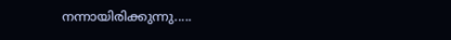നന്നായിരിക്കുന്നു.....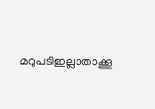മറുപടിഇല്ലാതാക്കൂ